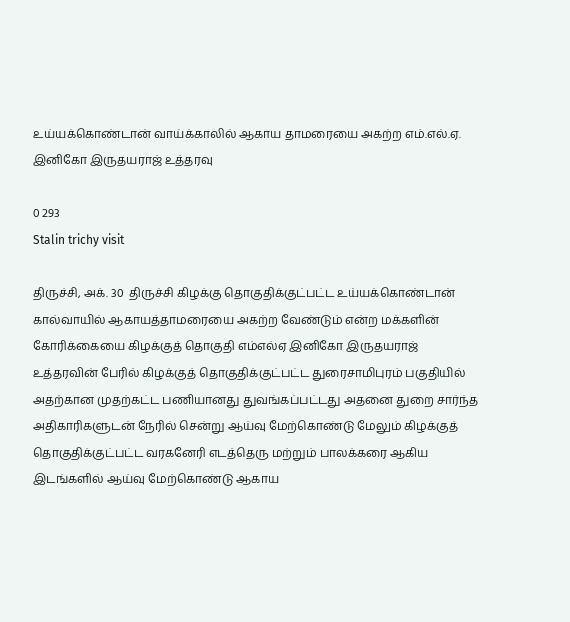உய்யக்கொண்டான் வாய்க்காலில் ஆகாய தாமரையை அகற்ற எம்.எல்.ஏ. இனிகோ இருதயராஜ் உத்தரவு

0 293
Stalin trichy visit

திருச்சி, அக். 30  திருச்சி கிழக்கு தொகுதிக்குட்பட்ட உய்யக்கொண்டான் கால்வாயில் ஆகாயத்தாமரையை அகற்ற வேண்டும் என்ற மக்களின் கோரிக்கையை கிழக்குத் தொகுதி எம்எல்ஏ இனிகோ இருதயராஜ்  உத்தரவின் பேரில் கிழக்குத் தொகுதிக்குட்பட்ட துரைசாமிபுரம் பகுதியில் அதற்கான முதற்கட்ட பணியானது துவங்கப்பட்டது அதனை துறை சார்ந்த அதிகாரிகளுடன் நேரில் சென்று ஆய்வு மேற்கொண்டு மேலும் கிழக்குத் தொகுதிக்குட்பட்ட வரகனேரி எடத்தெரு மற்றும் பாலக்கரை ஆகிய இடங்களில் ஆய்வு மேற்கொண்டு ஆகாய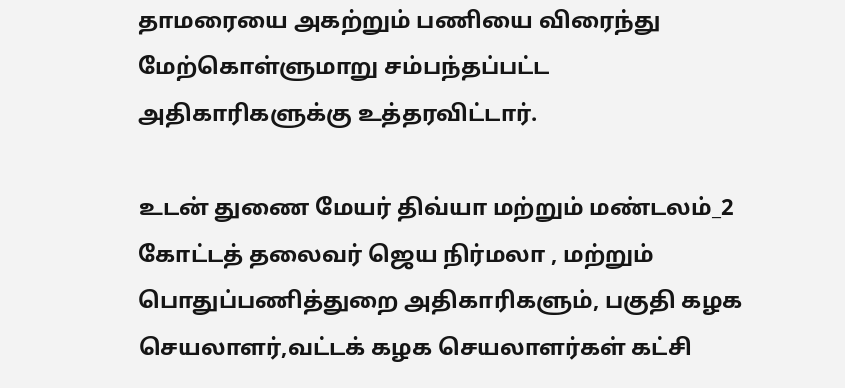தாமரையை அகற்றும் பணியை விரைந்து மேற்கொள்ளுமாறு சம்பந்தப்பட்ட அதிகாரிகளுக்கு உத்தரவிட்டார்.

உடன் துணை மேயர் திவ்யா மற்றும் மண்டலம்_2 கோட்டத் தலைவர் ஜெய நிர்மலா , மற்றும் பொதுப்பணித்துறை அதிகாரிகளும், பகுதி கழக செயலாளர்,வட்டக் கழக செயலாளர்கள் கட்சி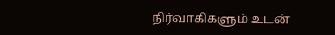நிர்வாகிகளும் உடன்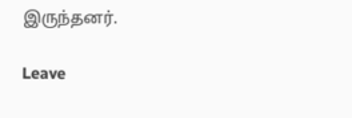இருந்தனர்.

Leave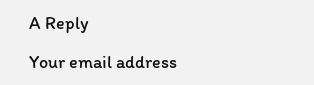A Reply

Your email address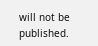will not be published.